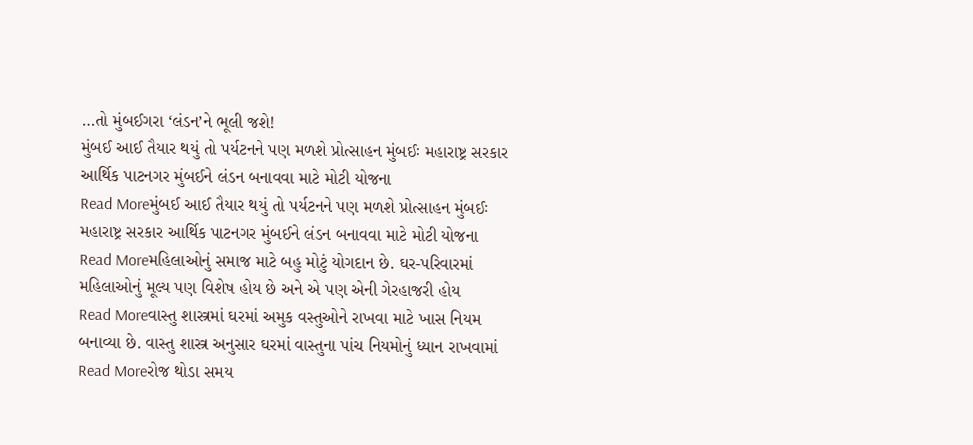…તો મુંબઈગરા ‘લંડન’ને ભૂલી જશે!
મુંબઈ આઈ તૈયાર થયું તો પર્યટનને પણ મળશે પ્રોત્સાહન મુંબઈઃ મહારાષ્ટ્ર સરકાર આર્થિક પાટનગર મુંબઈને લંડન બનાવવા માટે મોટી યોજના
Read Moreમુંબઈ આઈ તૈયાર થયું તો પર્યટનને પણ મળશે પ્રોત્સાહન મુંબઈઃ મહારાષ્ટ્ર સરકાર આર્થિક પાટનગર મુંબઈને લંડન બનાવવા માટે મોટી યોજના
Read Moreમહિલાઓનું સમાજ માટે બહુ મોટું યોગદાન છે. ઘર-પરિવારમાં મહિલાઓનું મૂલ્ય પણ વિશેષ હોય છે અને એ પણ એની ગેરહાજરી હોય
Read Moreવાસ્તુ શાસ્ત્રમાં ઘરમાં અમુક વસ્તુઓને રાખવા માટે ખાસ નિયમ બનાવ્યા છે. વાસ્તુ શાસ્ત્ર અનુસાર ઘરમાં વાસ્તુના પાંચ નિયમોનું ધ્યાન રાખવામાં
Read Moreરોજ થોડા સમય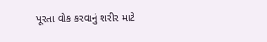પૂરતા વોક કરવાનું શરીર માટે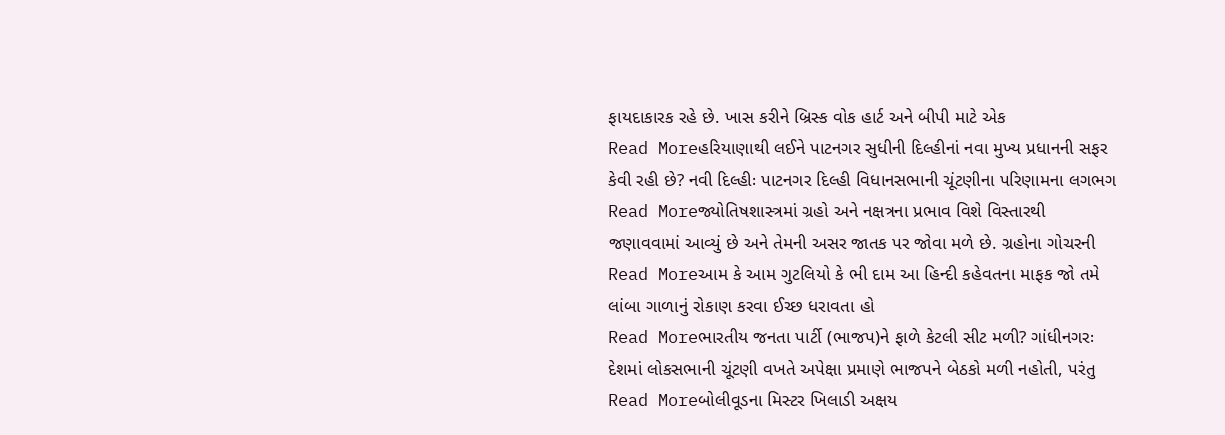ફાયદાકારક રહે છે. ખાસ કરીને બ્રિસ્ક વોક હાર્ટ અને બીપી માટે એક
Read Moreહરિયાણાથી લઈને પાટનગર સુધીની દિલ્હીનાં નવા મુખ્ય પ્રધાનની સફર કેવી રહી છે? નવી દિલ્હીઃ પાટનગર દિલ્હી વિધાનસભાની ચૂંટણીના પરિણામના લગભગ
Read Moreજ્યોતિષશાસ્ત્રમાં ગ્રહો અને નક્ષત્રના પ્રભાવ વિશે વિસ્તારથી જણાવવામાં આવ્યું છે અને તેમની અસર જાતક પર જોવા મળે છે. ગ્રહોના ગોચરની
Read Moreઆમ કે આમ ગુટલિયો કે ભી દામ આ હિન્દી કહેવતના માફક જો તમે લાંબા ગાળાનું રોકાણ કરવા ઈચ્છ ધરાવતા હો
Read Moreભારતીય જનતા પાર્ટી (ભાજપ)ને ફાળે કેટલી સીટ મળી? ગાંધીનગરઃ દેશમાં લોકસભાની ચૂંટણી વખતે અપેક્ષા પ્રમાણે ભાજપને બેઠકો મળી નહોતી, પરંતુ
Read Moreબોલીવૂડના મિસ્ટર ખિલાડી અક્ષય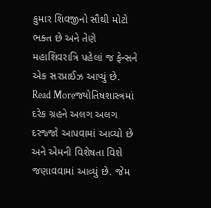કુમાર શિવજીનો સૌથી મોટો ભક્ત છે અને તેણે મહાશિવરાત્રિ પહેલાં જ ફેન્સને એક સરપ્રાઈઝ આપ્યું છે.
Read Moreજ્યોતિષશાસ્ત્રમાં દરેક ગ્રહને અલગ અલગ દરજ્જો આપવામાં આવ્યો છે અને એમની વિશેષતા વિશે જણાવવામાં આવ્યું છે. જેમ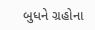બુધને ગ્રહોના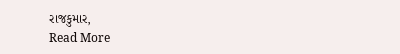રાજકુમાર,
Read More